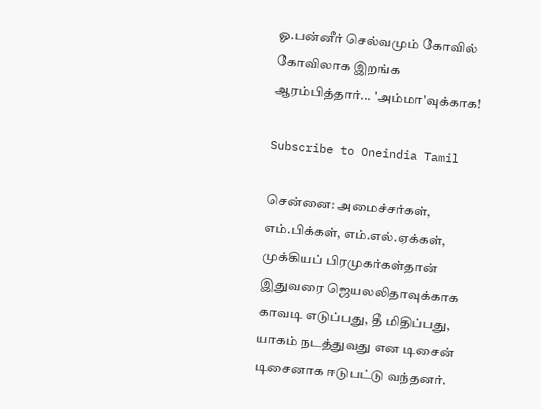ஓ.பன்னீர் செல்வமும் கோவில் கோவிலாக இறங்க ஆரம்பித்தார்... 'அம்மா'வுக்காக!

Subscribe to Oneindia Tamil

சென்னை: அமைச்சர்கள், எம்.பிக்கள், எம்.எல்.ஏக்கள், முக்கியப் பிரமுகர்கள்தான் இதுவரை ஜெயலலிதாவுக்காக காவடி எடுப்பது, தீ மிதிப்பது, யாகம் நடத்துவது என டிசைன் டிசைனாக ஈடுபட்டு வந்தனர்.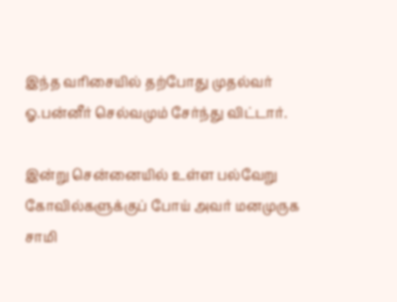இந்த வரிசையில் தற்போது முதல்வர் ஓ.பன்னீர் செல்வமும் சேர்ந்து விட்டார்.

இன்று சென்னையில் உள்ள பல்வேறு கோவில்களுக்குப் போய் அவர் மனமுருக சாமி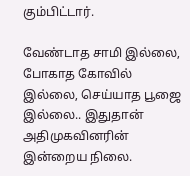கும்பிட்டார்.

வேண்டாத சாமி இல்லை, போகாத கோவில் இல்லை, செய்யாத பூஜை இல்லை.. இதுதான் அதிமுகவினரின் இன்றைய நிலை.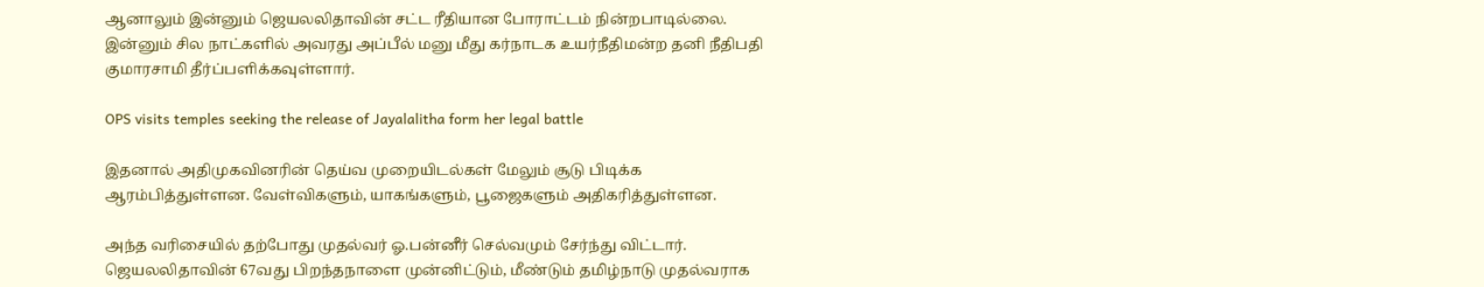ஆனாலும் இன்னும் ஜெயலலிதாவின் சட்ட ரீதியான போராட்டம் நின்றபாடில்லை. இன்னும் சில நாட்களில் அவரது அப்பீல் மனு மீது கர்நாடக உயர்நீதிமன்ற தனி நீதிபதி குமாரசாமி தீர்ப்பளிக்கவுள்ளார்.

OPS visits temples seeking the release of Jayalalitha form her legal battle

இதனால் அதிமுகவினரின் தெய்வ முறையிடல்கள் மேலும் சூடு பிடிக்க ஆரம்பித்துள்ளன. வேள்விகளும், யாகங்களும், பூஜைகளும் அதிகரித்துள்ளன.

அந்த வரிசையில் தற்போது முதல்வர் ஓ.பன்னீர் செல்வமும் சேர்ந்து விட்டார். ஜெயலலிதாவின் 67வது பிறந்தநாளை முன்னிட்டும், மீண்டும் தமிழ்நாடு முதல்வராக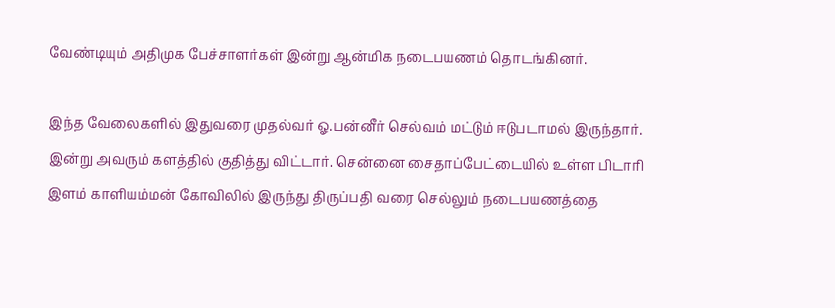வேண்டியும் அதிமுக பேச்சாளர்கள் இன்று ஆன்மிக நடைபயணம் தொடங்கினர்.

இந்த வேலைகளில் இதுவரை முதல்வர் ஓ.பன்னீர் செல்வம் மட்டும் ஈடுபடாமல் இருந்தார். இன்று அவரும் களத்தில் குதித்து விட்டார். சென்னை சைதாப்பேட்டையில் உள்ள பிடாரி இளம் காளியம்மன் கோவிலில் இருந்து திருப்பதி வரை செல்லும் நடைபயணத்தை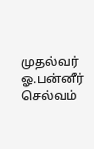முதல்வர் ஓ.பன்னீர் செல்வம்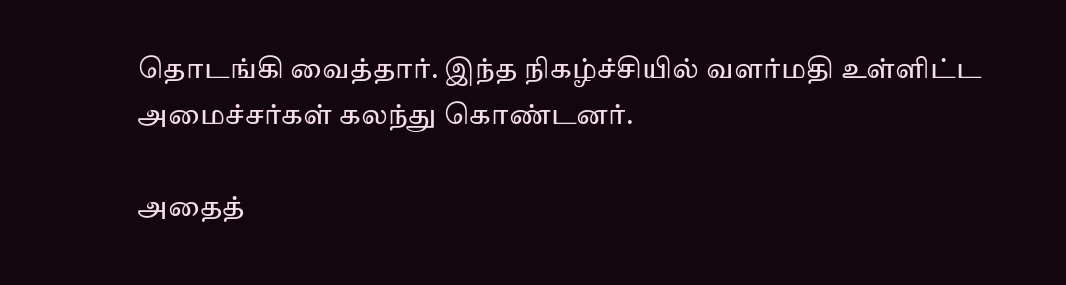தொடங்கி வைத்தார். இந்த நிகழ்ச்சியில் வளர்மதி உள்ளிட்ட அமைச்சர்கள் கலந்து கொண்டனர்.

அதைத்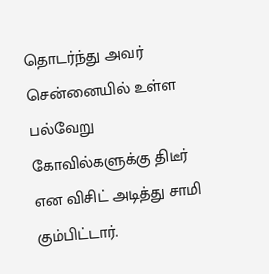தொடர்ந்து அவர் சென்னையில் உள்ள பல்வேறு கோவில்களுக்கு திடீர் என விசிட் அடித்து சாமி கும்பிட்டார்.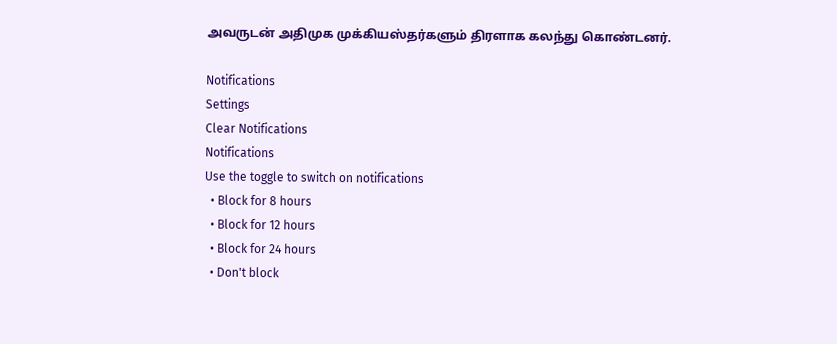அவருடன் அதிமுக முக்கியஸ்தர்களும் திரளாக கலந்து கொண்டனர்.

Notifications
Settings
Clear Notifications
Notifications
Use the toggle to switch on notifications
  • Block for 8 hours
  • Block for 12 hours
  • Block for 24 hours
  • Don't block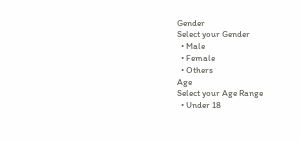Gender
Select your Gender
  • Male
  • Female
  • Others
Age
Select your Age Range
  • Under 18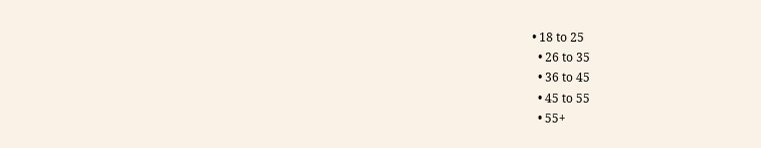• 18 to 25
  • 26 to 35
  • 36 to 45
  • 45 to 55
  • 55+